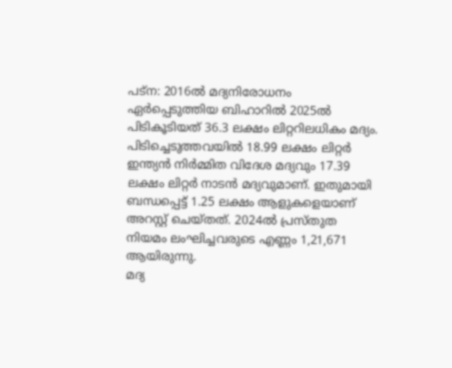പട്ന: 2016ൽ മദ്യനിരോധനം ഏർപ്പെടുത്തിയ ബിഹാറിൽ 2025ൽ പിടികൂടിയത് 36.3 ലക്ഷം ലിറ്ററിലധികം മദ്യം. പിടിച്ചെടുത്തവയിൽ 18.99 ലക്ഷം ലിറ്റർ ഇന്ത്യൻ നിർമ്മിത വിദേശ മദ്യവും 17.39 ലക്ഷം ലിറ്റർ നാടൻ മദ്യവുമാണ്. ഇതുമായി ബന്ധപ്പെട്ട് 1.25 ലക്ഷം ആളുകളെയാണ് അറസ്റ്റ് ചെയ്തത്. 2024ൽ പ്രസ്തുത നിയമം ലംഘിച്ചവരുടെ എണ്ണം 1,21,671 ആയിരുന്നു.
മദ്യ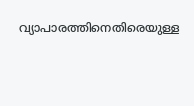വ്യാപാരത്തിനെതിരെയുള്ള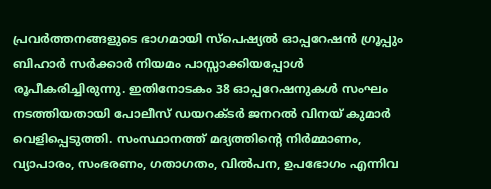പ്രവർത്തനങ്ങളുടെ ഭാഗമായി സ്പെഷ്യൽ ഓപ്പറേഷൻ ഗ്രൂപ്പും ബിഹാർ സർക്കാർ നിയമം പാസ്സാക്കിയപ്പോൾ രൂപീകരിച്ചിരുന്നു. ഇതിനോടകം 38 ഓപ്പറേഷനുകൾ സംഘം നടത്തിയതായി പോലീസ് ഡയറക്ടർ ജനറൽ വിനയ് കുമാർ വെളിപ്പെടുത്തി. സംസ്ഥാനത്ത് മദ്യത്തിന്റെ നിർമ്മാണം, വ്യാപാരം, സംഭരണം, ഗതാഗതം, വിൽപന, ഉപഭോഗം എന്നിവ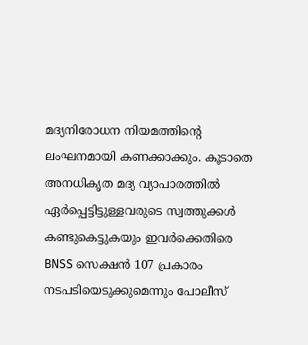മദ്യനിരോധന നിയമത്തിന്റെ ലംഘനമായി കണക്കാക്കും. കൂടാതെ അനധികൃത മദ്യ വ്യാപാരത്തിൽ ഏർപ്പെട്ടിട്ടുള്ളവരുടെ സ്വത്തുക്കൾ കണ്ടുകെട്ടുകയും ഇവർക്കെതിരെ BNSS സെക്ഷൻ 107 പ്രകാരം നടപടിയെടുക്കുമെന്നും പോലീസ്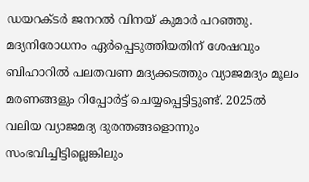ഡയറക്ടർ ജനറൽ വിനയ് കുമാർ പറഞ്ഞു.
മദ്യനിരോധനം ഏർപ്പെടുത്തിയതിന് ശേഷവും ബിഹാറിൽ പലതവണ മദ്യക്കടത്തും വ്യാജമദ്യം മൂലം മരണങ്ങളും റിപ്പോർട്ട് ചെയ്യപ്പെട്ടിട്ടുണ്ട്. 2025ൽ വലിയ വ്യാജമദ്യ ദുരന്തങ്ങളൊന്നും സംഭവിച്ചിട്ടില്ലെങ്കിലും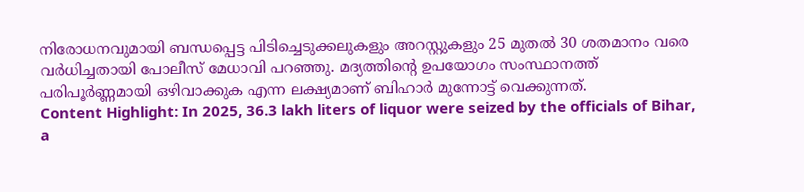നിരോധനവുമായി ബന്ധപ്പെട്ട പിടിച്ചെടുക്കലുകളും അറസ്റ്റുകളും 25 മുതൽ 30 ശതമാനം വരെ വർധിച്ചതായി പോലീസ് മേധാവി പറഞ്ഞു. മദ്യത്തിന്റെ ഉപയോഗം സംസ്ഥാനത്ത് പരിപൂർണ്ണമായി ഒഴിവാക്കുക എന്ന ലക്ഷ്യമാണ് ബിഹാർ മുന്നോട്ട് വെക്കുന്നത്.
Content Highlight: In 2025, 36.3 lakh liters of liquor were seized by the officials of Bihar, a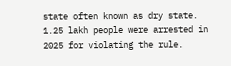state often known as dry state. 1.25 lakh people were arrested in 2025 for violating the rule.